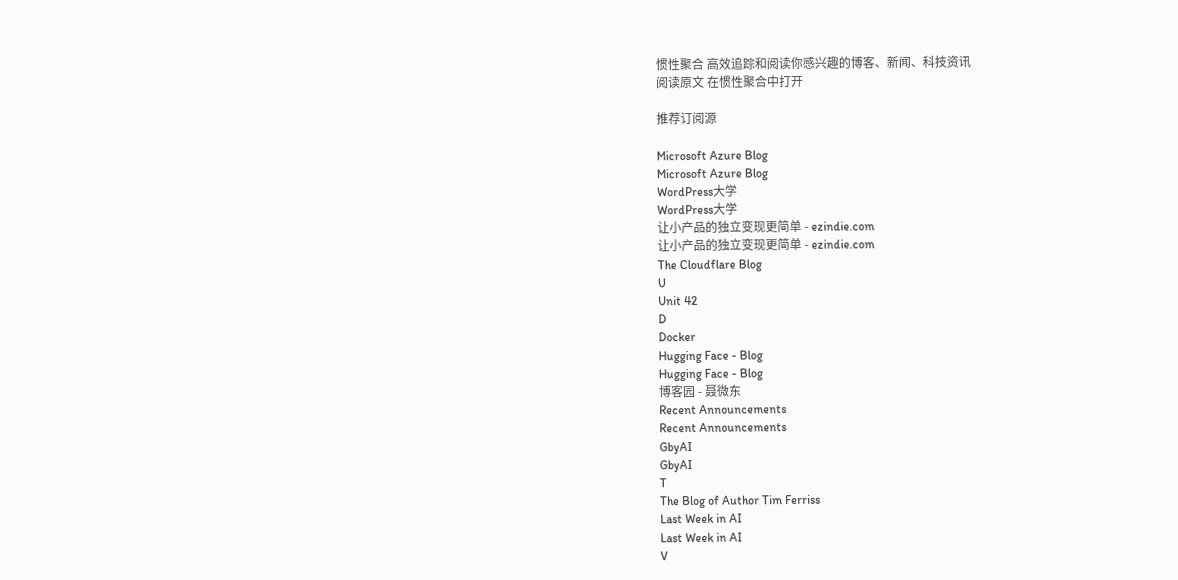惯性聚合 高效追踪和阅读你感兴趣的博客、新闻、科技资讯
阅读原文 在惯性聚合中打开

推荐订阅源

Microsoft Azure Blog
Microsoft Azure Blog
WordPress大学
WordPress大学
让小产品的独立变现更简单 - ezindie.com
让小产品的独立变现更简单 - ezindie.com
The Cloudflare Blog
U
Unit 42
D
Docker
Hugging Face - Blog
Hugging Face - Blog
博客园 - 聂微东
Recent Announcements
Recent Announcements
GbyAI
GbyAI
T
The Blog of Author Tim Ferriss
Last Week in AI
Last Week in AI
V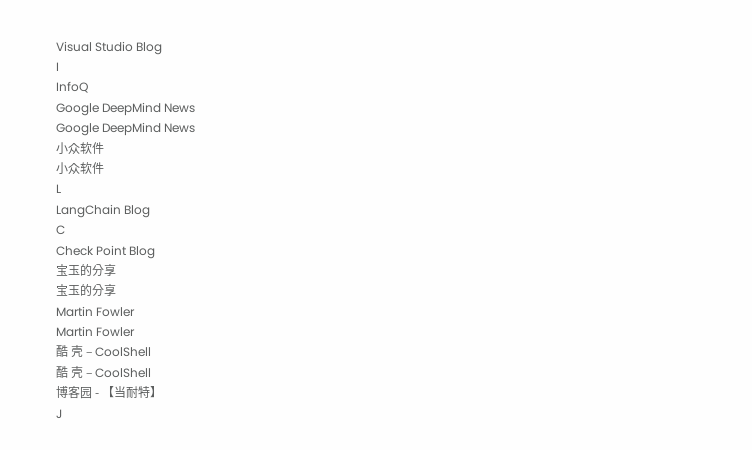Visual Studio Blog
I
InfoQ
Google DeepMind News
Google DeepMind News
小众软件
小众软件
L
LangChain Blog
C
Check Point Blog
宝玉的分享
宝玉的分享
Martin Fowler
Martin Fowler
酷 壳 – CoolShell
酷 壳 – CoolShell
博客园 - 【当耐特】
J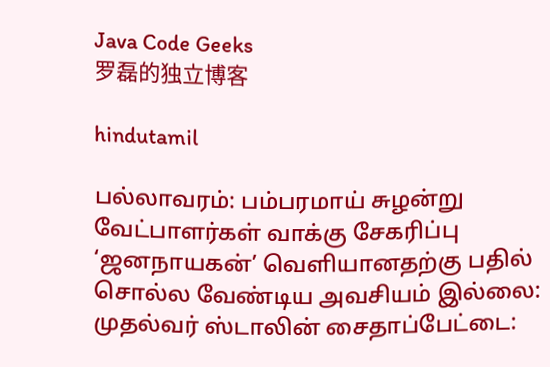Java Code Geeks
罗磊的独立博客

hindutamil

பல்லாவரம்: பம்பரமாய் சுழன்று வேட்பாளர்கள் வாக்கு சேகரிப்பு ‘ஜனநாயகன்’ வெளியானதற்கு பதில் சொல்ல வேண்டிய அவசியம் இல்லை: முதல்வர் ஸ்டாலின் சைதாப்பேட்டை: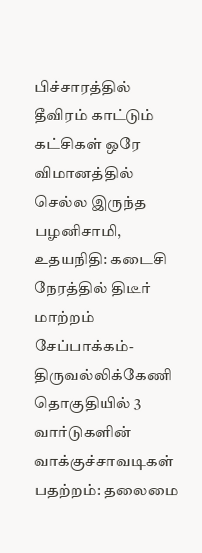பிச்சாரத்தில் தீவிரம் காட்டும் கட்சிகள் ஒரே விமானத்தில் செல்ல இருந்த பழனிசாமி, உதயநிதி: கடைசி நேரத்தில் திடீர் மாற்றம் சேப்பாக்கம்-திருவல்லிக்கேணி தொகுதியில் 3 வார்டுகளின் வாக்குச்சாவடிகள் பதற்றம்: தலைமை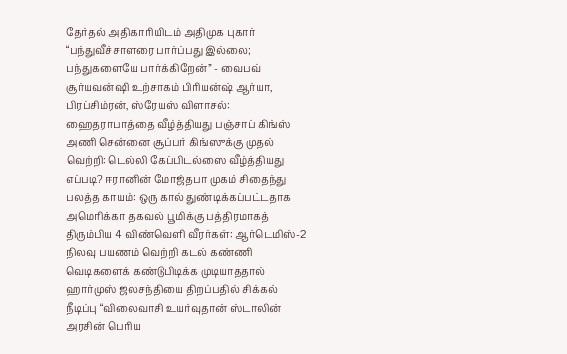தேர்தல் அதிகாரியிடம் அதிமுக புகார் “பந்துவீச்சாளரை பார்ப்பது இல்லை; பந்துகளையே பார்க்கிறேன்” - வைபவ் சூர்யவன்ஷி உற்சாகம் பிரியன்ஷ் ஆர்யா, பிரப்சிம்ரன், ஸ்ரேயஸ் விளாசல்: ஹைதராபாத்தை வீழ்த்தியது பஞ்சாப் கிங்ஸ் அணி சென்னை சூப்பர் கிங்ஸுக்கு முதல் வெற்றி: டெல்லி கேப்பிடல்ஸை வீழ்த்தியது எப்படி? ஈரானின் மோஜ்தபா முகம் சிதைந்து பலத்த காயம்: ஒரு கால் துண்டிக்கப்பட்டதாக அமெரிக்கா தகவல் பூமிக்கு பத்திரமாகத் திரும்பிய 4 விண்வெளி வீரர்கள்: ஆர்டெமிஸ்-2 நிலவு பயணம் வெற்றி கடல் கண்ணி வெடிகளைக் கண்டுபிடிக்க முடியாததால் ஹார்முஸ் ஜலசந்தியை திறப்பதில் சிக்கல் நீடிப்பு “விலைவாசி உயர்வுதான் ஸ்டாலின் அரசின் பெரிய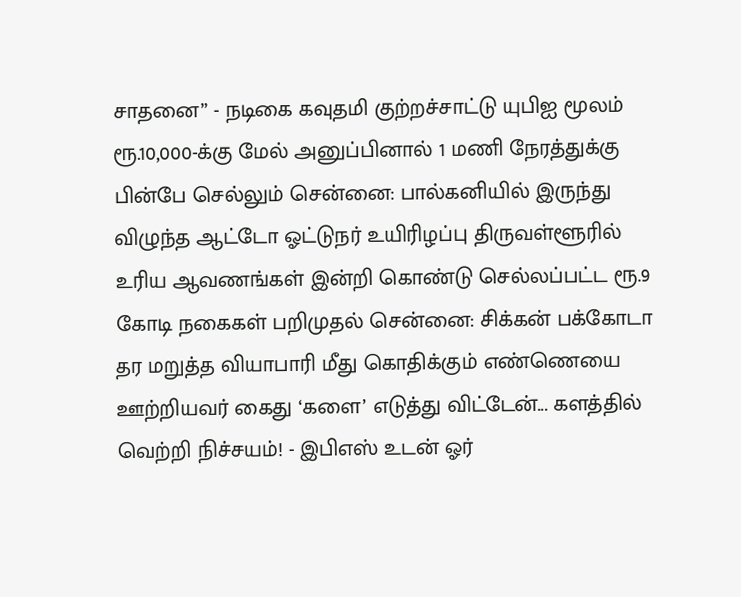சாதனை” - நடிகை கவுதமி குற்றச்சாட்டு யுபிஐ மூலம் ரூ.10,000-க்கு மேல் அனுப்பினால் 1 மணி நேரத்துக்கு பின்பே செல்லும் சென்னை: பால்கனியில் இருந்து விழுந்த ஆட்டோ ஓட்டுநர் உயிரிழப்பு திருவள்ளூரில் உரிய ஆவணங்கள் இன்றி கொண்டு செல்லப்பட்ட ரூ.9 கோடி நகைகள் பறிமுதல் சென்னை: சிக்கன் பக்கோடா தர மறுத்த வியாபாரி மீது கொதிக்கும் எண்ணெயை ஊற்றியவர் கைது ‘களை’ எடுத்து விட்டேன்... களத்தில் வெற்றி நிச்சயம்! - இபிஎஸ் உடன் ஓர்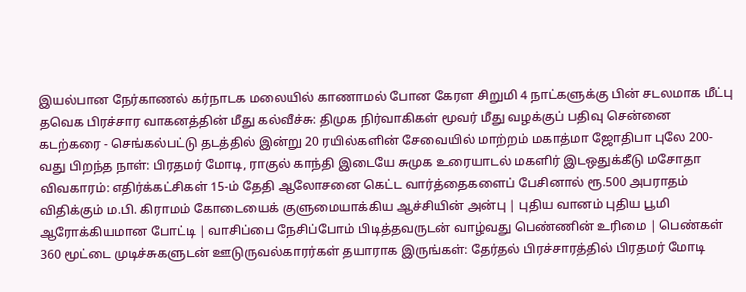இயல்பான நேர்காணல் கர்நாடக மலையில் காணாமல் போன கேரள சிறுமி 4 நாட்களுக்கு பின் சடலமாக மீட்பு தவெக பிரச்சார வாகனத்தின் மீது கல்வீச்சு: திமுக நிர்வாகிகள் மூவர் மீது வழக்குப் பதிவு சென்னை கடற்கரை - செங்கல்பட்டு தடத்தில் இன்று 20 ரயில்களின் சேவையில் மாற்றம் மகாத்மா ஜோதிபா புலே 200-வது பிறந்த நாள்: பிரதமர் மோடி, ராகுல் காந்தி இடையே சுமுக உரையாடல் மகளிர் இடஒதுக்கீடு மசோதா விவகாரம்: எதிர்க்கட்சிகள் 15-ம் தேதி ஆலோசனை கெட்ட வார்த்தைகளைப் பேசினால் ரூ.500 அபராதம் விதிக்கும் ம.பி. கிராமம் கோடையைக் குளுமையாக்கிய ஆச்சியின் அன்பு | புதிய வானம் புதிய பூமி ஆரோக்கியமான போட்டி | வாசிப்பை நேசிப்போம் பிடித்தவருடன் வாழ்வது பெண்ணின் உரிமை | பெண்கள் 360 மூட்டை முடிச்சுகளுடன் ஊடுருவல்காரர்கள் தயாராக இருங்கள்: தேர்தல் பிரச்சாரத்தில் பிரதமர் மோடி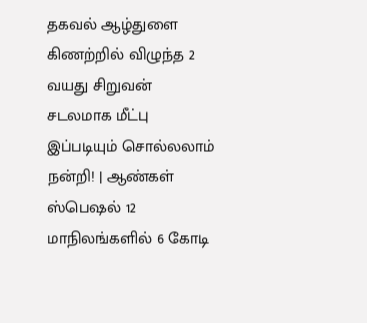தகவல் ஆழ்துளை கிணற்றில் விழுந்த 2 வயது சிறுவன் சடலமாக மீட்பு இப்படியும் சொல்லலாம் நன்றி! | ஆண்கள் ஸ்பெஷல் 12 மாநிலங்களில் 6 கோடி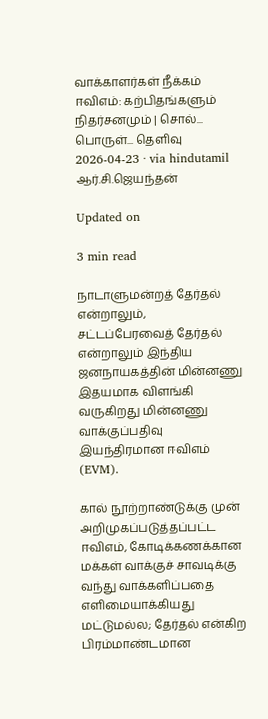வாக்காளர்கள் நீக்கம்
ஈவிஎம்: கற்பிதங்களும் நிதர்சனமும் | சொல்... பொருள்... தெளிவு
2026-04-23 · via hindutamil
ஆர்.சி.ஜெயந்தன்

Updated on

3 min read

நாடாளுமன்றத் தேர்தல் என்றாலும், சட்டப்பேரவைத் தேர்தல் என்றாலும் இந்திய ஜனநாயகத்தின் மின்னணு இதயமாக விளங்கி வருகிறது மின்னணு வாக்குப்பதிவு இயந்திரமான ஈவிஎம் (EVM).

கால் நூற்றாண்டுக்கு முன் அறிமுகப்படுத்தப்பட்ட ஈவிஎம், கோடிக்கணக்கான மக்கள் வாக்குச் சாவடிக்கு வந்து வாக்களிப்பதை எளிமையாக்கியது மட்டுமல்ல; தேர்தல் என்கிற பிரம்மாண்டமான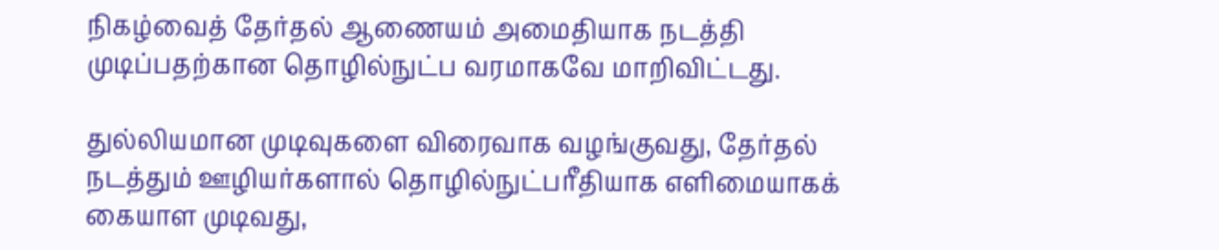நிகழ்வைத் தேர்தல் ஆணையம் அமைதியாக நடத்தி முடிப்பதற்கான தொழில்நுட்ப வரமாகவே மாறிவிட்டது.

துல்லியமான முடிவுகளை விரைவாக வழங்குவது, தேர்தல் நடத்தும் ஊழியர்களால் தொழில்நுட்பரீதியாக எளிமையாகக் கையாள முடிவது,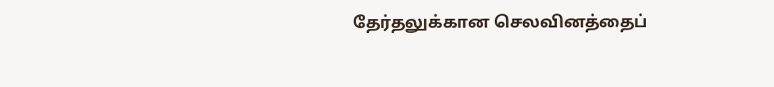தேர்தலுக்கான செலவினத்தைப்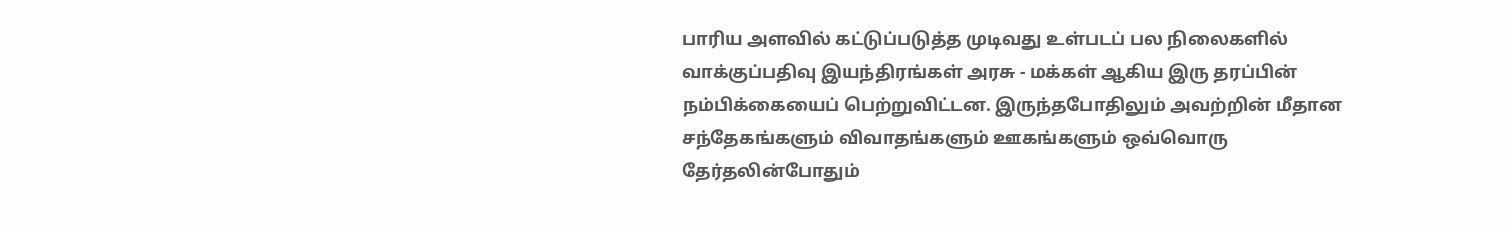பாரிய அளவில் கட்டுப்படுத்த முடிவது உள்படப் பல நிலைகளில் வாக்குப்பதிவு இயந்திரங்கள் அரசு - மக்கள் ஆகிய இரு தரப்பின் நம்பிக்கையைப் பெற்றுவிட்டன. இருந்தபோதிலும் அவற்றின் மீதான சந்தேகங்களும் விவாதங்களும் ஊகங்களும் ஒவ்வொரு தேர்தலின்போதும்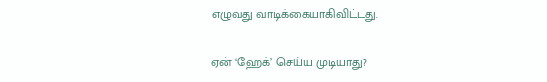எழுவது வாடிக்கையாகிவிட்டது.

ஏன் ‘ஹேக்’ செய்ய முடியாது?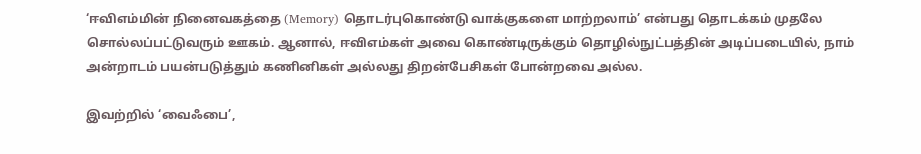‘ஈவிஎம்மின் நினைவகத்தை (Memory) தொடர்புகொண்டு வாக்குகளை மாற்றலாம்’ என்பது தொடக்கம் முதலே சொல்லப்பட்டுவரும் ஊகம். ஆனால், ஈவிஎம்கள் அவை கொண்டிருக்கும் தொழில்நுட்பத்தின் அடிப்படையில், நாம் அன்றாடம் பயன்படுத்தும் கணினிகள் அல்லது திறன்பேசிகள் போன்றவை அல்ல.

இவற்றில் ‘வைஃபை’,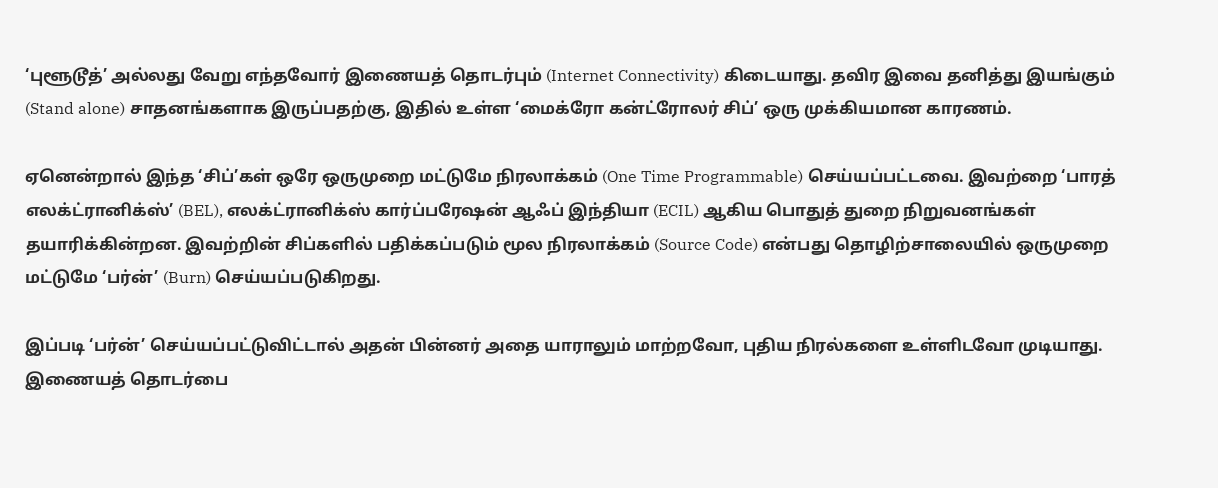‘புளூடூத்’ அல்லது வேறு எந்தவோர் இணையத் தொடர்பும் (Internet Connectivity) கிடையாது. தவிர இவை தனித்து இயங்கும் (Stand alone) சாதனங்களாக இருப்பதற்கு, இதில் உள்ள ‘மைக்ரோ கன்ட்ரோலர் சிப்’ ஒரு முக்கியமான காரணம்.

ஏனென்றால் இந்த ‘சிப்’கள் ஒரே ஒருமுறை மட்டுமே நிரலாக்கம் (One Time Programmable) செய்யப்பட்டவை. இவற்றை ‘பாரத் எலக்ட்ரானிக்ஸ்’ (BEL), எலக்ட்ரானிக்ஸ் கார்ப்பரேஷன் ஆஃப் இந்தியா (ECIL) ஆகிய பொதுத் துறை நிறுவனங்கள் தயாரிக்கின்றன. இவற்றின் சிப்களில் பதிக்கப்படும் மூல நிரலாக்கம் (Source Code) என்பது தொழிற்சாலையில் ஒருமுறை மட்டுமே ‘பர்ன்’ (Burn) செய்யப்படுகிறது.

இப்படி ‘பர்ன்’ செய்யப்பட்டுவிட்டால் அதன் பின்னர் அதை யாராலும் மாற்றவோ, புதிய நிரல்களை உள்ளிடவோ முடியாது. இணையத் தொடர்பை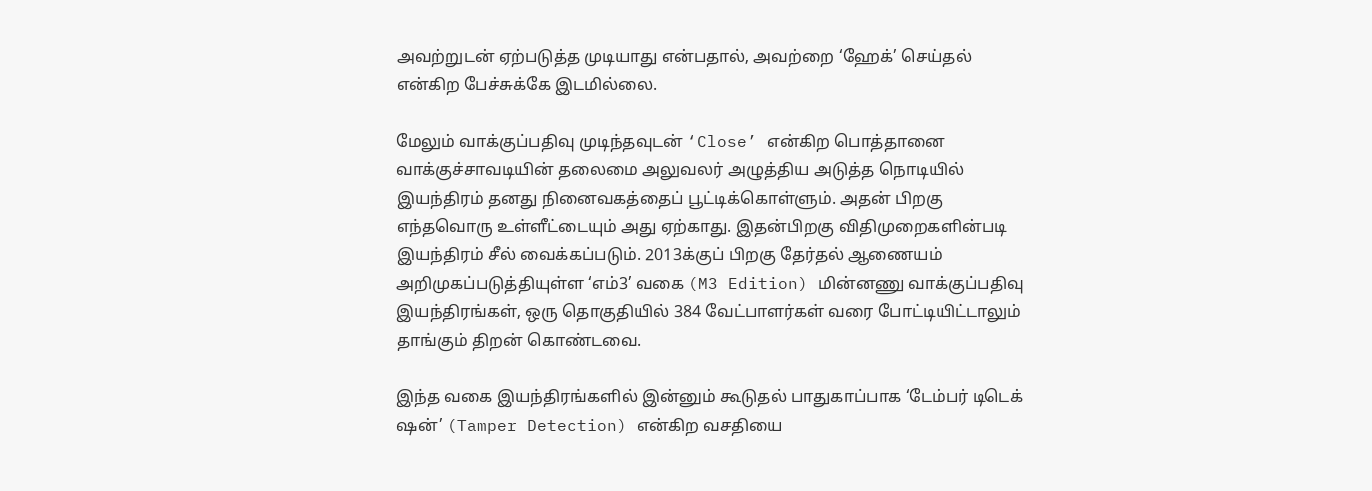அவற்றுடன் ஏற்படுத்த முடியாது என்பதால், அவற்றை ‘ஹேக்’ செய்தல் என்கிற பேச்சுக்கே இடமில்லை.

மேலும் வாக்குப்பதிவு முடிந்தவுடன் ‘Close’ என்கிற பொத்தானை வாக்குச்சாவடியின் தலைமை அலுவலர் அழுத்திய அடுத்த நொடியில் இயந்திரம் தனது நினைவகத்தைப் பூட்டிக்கொள்ளும். அதன் பிறகு எந்தவொரு உள்ளீட்டையும் அது ஏற்காது. இதன்பிறகு விதிமுறைகளின்படி இயந்திரம் சீல் வைக்கப்படும். 2013க்குப் பிறகு தேர்தல் ஆணையம் அறிமுகப்படுத்தியுள்ள ‘எம்3’ வகை (M3 Edition) மின்னணு வாக்குப்பதிவு இயந்திரங்கள், ஒரு தொகுதியில் 384 வேட்பாளர்கள் வரை போட்டியிட்டாலும் தாங்கும் திறன் கொண்டவை.

இந்த வகை இயந்திரங்களில் இன்னும் கூடுதல் பாதுகாப்பாக ‘டேம்பர் டிடெக் ஷன்’ (Tamper Detection) என்கிற வசதியை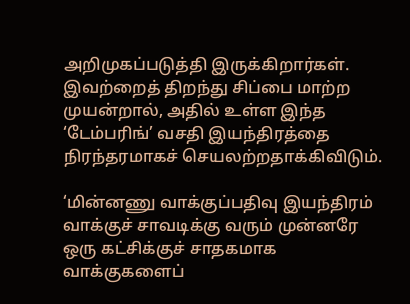அறிமுகப்படுத்தி இருக்கிறார்கள். இவற்றைத் திறந்து சிப்பை மாற்ற முயன்றால், அதில் உள்ள இந்த ‘டேம்பரிங்’ வசதி இயந்திரத்தை நிரந்தரமாகச் செயலற்றதாக்கிவிடும்.

‘மின்னணு வாக்குப்பதிவு இயந்திரம் வாக்குச் சாவடிக்கு வரும் முன்னரே ஒரு கட்சிக்குச் சாதகமாக வாக்குகளைப்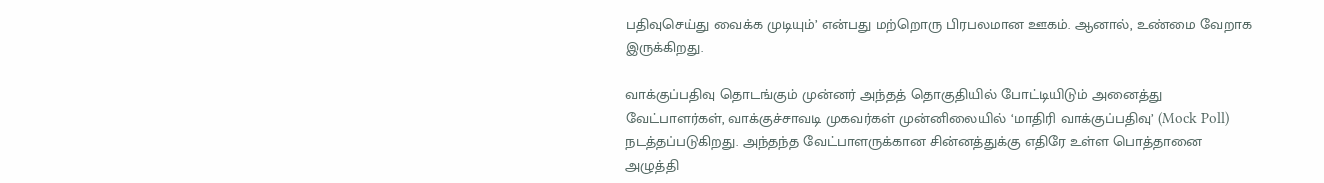பதிவுசெய்து வைக்க முடியும்’ என்பது மற்றொரு பிரபலமான ஊகம். ஆனால், உண்மை வேறாக இருக்கிறது.

வாக்குப்பதிவு தொடங்கும் முன்னர் அந்தத் தொகுதியில் போட்டியிடும் அனைத்து வேட்பாளர்கள், வாக்குச்சாவடி முகவர்கள் முன்னிலையில் ‘மாதிரி வாக்குப்பதிவு’ (Mock Poll) நடத்தப்படுகிறது. அந்தந்த வேட்பாளருக்கான சின்னத்துக்கு எதிரே உள்ள பொத்தானை அழுத்தி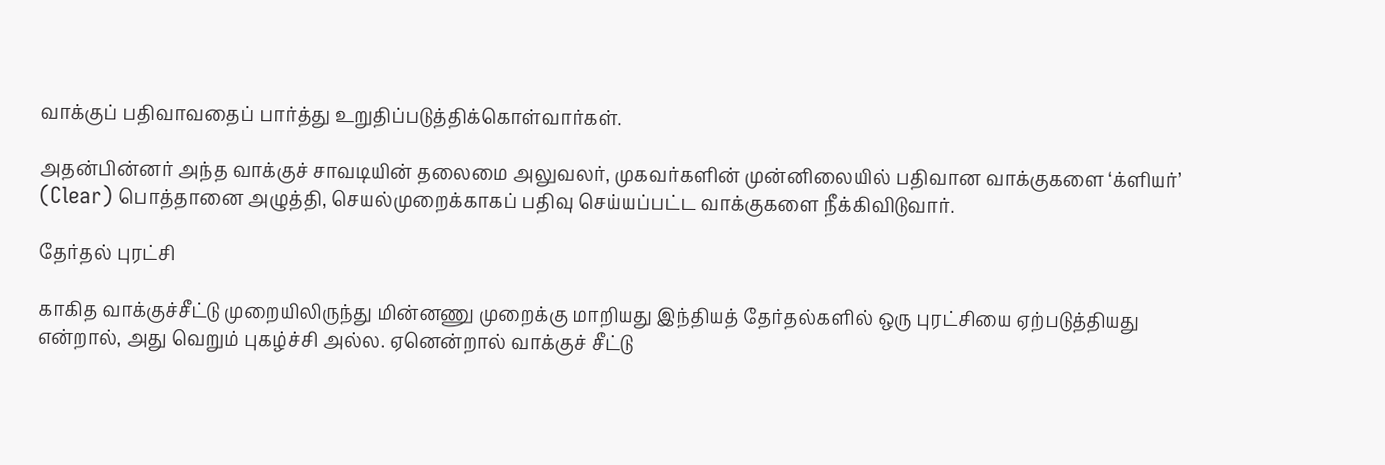வாக்குப் பதிவாவதைப் பார்த்து உறுதிப்படுத்திக்கொள்வார்கள்.

அதன்பின்னர் அந்த வாக்குச் சாவடியின் தலைமை அலுவலர், முகவர்களின் முன்னிலையில் பதிவான வாக்குகளை ‘க்ளியர்’ (Clear) பொத்தானை அழுத்தி, செயல்முறைக்காகப் பதிவு செய்யப்பட்ட வாக்குகளை நீக்கிவிடுவார்.

தேர்தல் புரட்சி

காகித வாக்குச்சீட்டு முறையிலிருந்து மின்னணு முறைக்கு மாறியது இந்தியத் தேர்தல்களில் ஒரு புரட்சியை ஏற்படுத்தியது என்றால், அது வெறும் புகழ்ச்சி அல்ல. ஏனென்றால் வாக்குச் சீட்டு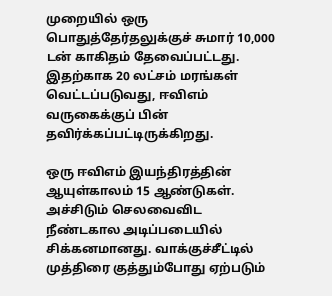முறையில் ஒரு பொதுத்தேர்தலுக்குச் சுமார் 10,000 டன் காகிதம் தேவைப்பட்டது. இதற்காக 20 லட்சம் மரங்கள் வெட்டப்படுவது, ஈவிஎம் வருகைக்குப் பின் தவிர்க்கப்பட்டிருக்கிறது.

ஒரு ஈவிஎம் இயந்திரத்தின் ஆயுள்காலம் 15 ஆண்டுகள். அச்சிடும் செலவைவிட நீண்டகால அடிப்படையில் சிக்கனமானது. வாக்குச்சீட்டில் முத்திரை குத்தும்போது ஏற்படும்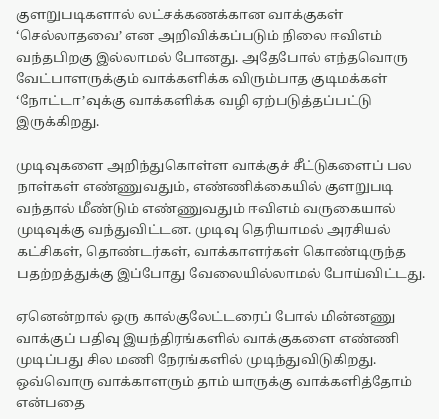குளறுபடிகளால் லட்சக்கணக்கான வாக்குகள் ‘செல்லாதவை’ என அறிவிக்கப்படும் நிலை ஈவிஎம் வந்தபிறகு இல்லாமல் போனது. அதேபோல் எந்தவொரு வேட்பாளருக்கும் வாக்களிக்க விரும்பாத குடிமக்கள் ‘நோட்டா’வுக்கு வாக்களிக்க வழி ஏற்படுத்தப்பட்டு இருக்கிறது.

முடிவுகளை அறிந்துகொள்ள வாக்குச் சீட்டுகளைப் பல நாள்கள் எண்ணுவதும், எண்ணிக்கையில் குளறுபடி வந்தால் மீண்டும் எண்ணுவதும் ஈவிஎம் வருகையால் முடிவுக்கு வந்துவிட்டன. முடிவு தெரியாமல் அரசியல் கட்சிகள், தொண்டர்கள், வாக்காளர்கள் கொண்டிருந்த பதற்றத்துக்கு இப்போது வேலையில்லாமல் போய்விட்டது.

ஏனென்றால் ஒரு கால்குலேட்டரைப் போல் மின்னணு வாக்குப் பதிவு இயந்திரங்களில் வாக்குகளை எண்ணி முடிப்பது சில மணி நேரங்களில் முடிந்துவிடுகிறது. ஒவ்வொரு வாக்காளரும் தாம் யாருக்கு வாக்களித்தோம் என்பதை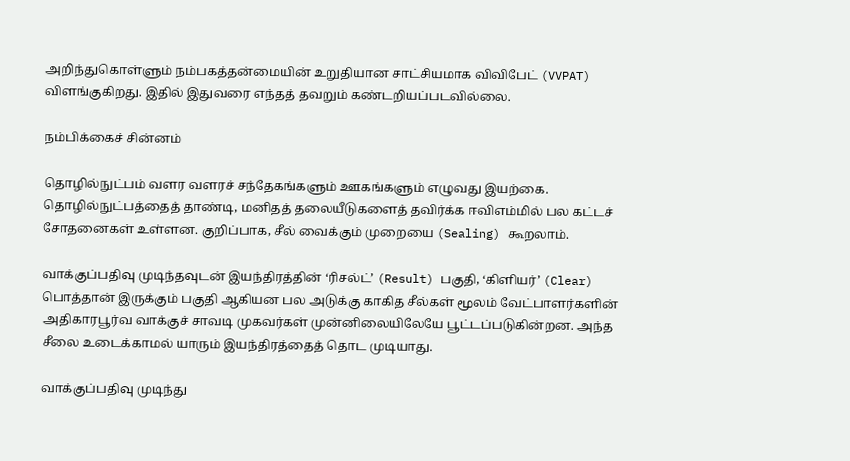அறிந்துகொள்ளும் நம்பகத்தன்மையின் உறுதியான சாட்சியமாக விவிபேட் (VVPAT) விளங்குகிறது. இதில் இதுவரை எந்தத் தவறும் கண்டறியப்படவில்லை.

நம்பிக்கைச் சின்னம்

தொழில்நுட்பம் வளர வளரச் சந்தேகங்களும் ஊகங்களும் எழுவது இயற்கை. தொழில்நுட்பத்தைத் தாண்டி, மனிதத் தலையீடுகளைத் தவிர்க்க ஈவிஎம்மில் பல கட்டச் சோதனைகள் உள்ளன. குறிப்பாக, சீல் வைக்கும் முறையை (Sealing) கூறலாம்.

வாக்குப்பதிவு முடிந்தவுடன் இயந்திரத்தின் ‘ரிசல்ட்’ (Result) பகுதி, ‘கிளியர்’ (Clear) பொத்தான் இருக்கும் பகுதி ஆகியன பல அடுக்கு காகித சீல்கள் மூலம் வேட்பாளர்களின் அதிகாரபூர்வ வாக்குச் சாவடி முகவர்கள் முன்னிலையிலேயே பூட்டப்படுகின்றன. அந்த சீலை உடைக்காமல் யாரும் இயந்திரத்தைத் தொட முடியாது.

வாக்குப்பதிவு முடிந்து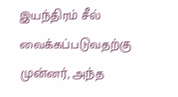இயந்திரம் சீல் வைக்கப்படுவதற்கு முன்னர், அந்த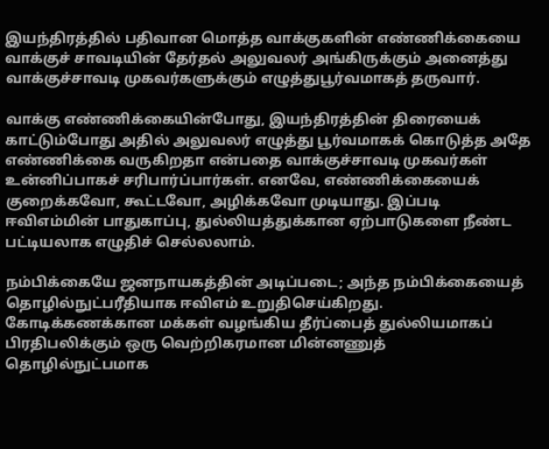இயந்திரத்தில் பதிவான மொத்த வாக்குகளின் எண்ணிக்கையை வாக்குச் சாவடியின் தேர்தல் அலுவலர் அங்கிருக்கும் அனைத்து வாக்குச்சாவடி முகவர்களுக்கும் எழுத்துபூர்வமாகத் தருவார்.

வாக்கு எண்ணிக்கையின்போது, இயந்திரத்தின் திரையைக் காட்டும்போது அதில் அலுவலர் எழுத்து பூர்வமாகக் கொடுத்த அதே எண்ணிக்கை வருகிறதா என்பதை வாக்குச்சாவடி முகவர்கள் உன்னிப்பாகச் சரிபார்ப்பார்கள். எனவே, எண்ணிக்கையைக் குறைக்கவோ, கூட்டவோ, அழிக்கவோ முடியாது. இப்படி ஈவிஎம்மின் பாதுகாப்பு, துல்லியத்துக்கான ஏற்பாடுகளை நீண்ட பட்டியலாக எழுதிச் செல்லலாம்.

நம்பிக்கையே ஜனநாயகத்தின் அடிப்படை; அந்த நம்பிக்கையைத் தொழில்நுட்பரீதியாக ஈவிஎம் உறுதிசெய்கிறது. கோடிக்கணக்கான மக்கள் வழங்கிய தீர்ப்பைத் துல்லியமாகப் பிரதிபலிக்கும் ஒரு வெற்றிகரமான மின்னணுத் தொழில்நுட்பமாக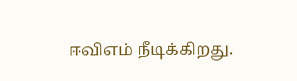ஈவிஎம் நீடிக்கிறது.